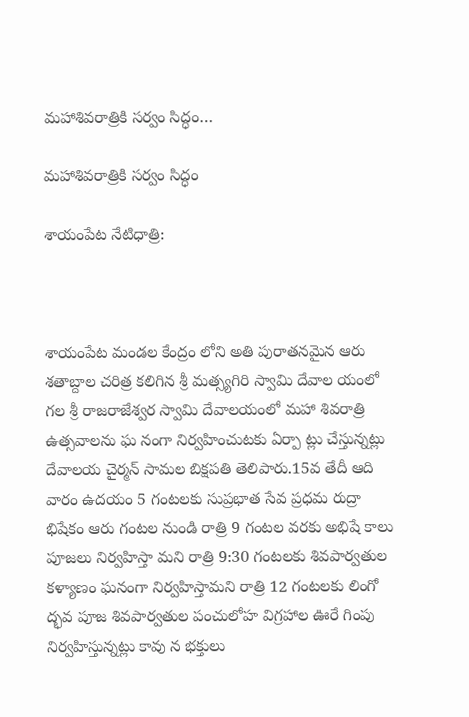మహాశివరాత్రికి సర్వం సిద్ధం…

మహాశివరాత్రికి సర్వం సిద్ధం

శాయంపేట నేటిధాత్రి:



శాయంపేట మండల కేంద్రం లోని అతి పురాతనమైన ఆరు శతాబ్దాల చరిత్ర కలిగిన శ్రీ మత్స్యగిరి స్వామి దేవాల యంలో గల శ్రీ రాజరాజేశ్వర స్వామి దేవాలయంలో మహా శివరాత్రి ఉత్సవాలను ఘ నంగా నిర్వహించుటకు ఏర్పా ట్లు చేస్తున్నట్లు దేవాలయ చైర్మన్ సామల బిక్షపతి తెలిపారు.15వ తేదీ ఆది వారం ఉదయం 5 గంటలకు సుప్రభాత సేవ ప్రధమ రుద్రా భిషేకం ఆరు గంటల నుండి రాత్రి 9 గంటల వరకు అభిషే కాలు పూజలు నిర్వహిస్తా మని రాత్రి 9:30 గంటలకు శివపార్వతుల కళ్యాణం ఘనంగా నిర్వహిస్తామని రాత్రి 12 గంటలకు లింగో ద్భవ పూజ శివపార్వతుల పంచులోహ విగ్రహాల ఊరే గింపు నిర్వహిస్తున్నట్లు కావు న భక్తులు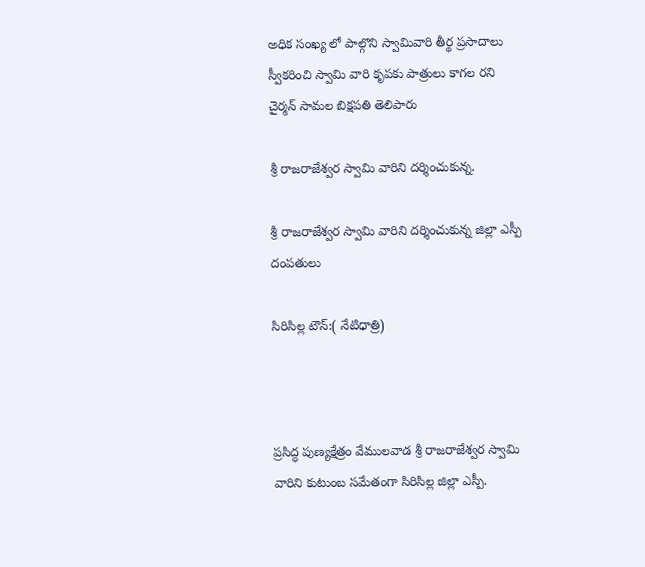అధిక సంఖ్య లో పాల్గొని స్వామివారి తీర్థ ప్రసాదాలు స్వీకరించి స్వామి వారి కృపకు పాత్రులు కాగల రని చైర్మన్ సామల బిక్షపతి తెలిపారు

శ్రీ రాజరాజేశ్వర స్వామి వారిని దర్శించుకున్న.

శ్రీ రాజరాజేశ్వర స్వామి వారిని దర్శించుకున్న జిల్లా ఎస్పీ దంపతులు

సిరిసిల్ల టౌన్:( నేటిధాత్రి)



ప్రసిద్ధ పుణ్యక్షేత్రం వేములవాడ శ్రీ రాజరాజేశ్వర స్వామి వారిని కుటుంబ సమేతంగా సిరిసిల్ల జిల్లా ఎస్పీ.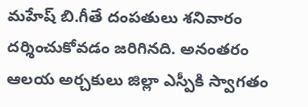మహేష్ బి.గీతే దంపతులు శనివారం దర్శించుకోవడం జరిగినది. అనంతరం ఆలయ అర్చకులు జిల్లా ఎస్పీకి స్వాగతం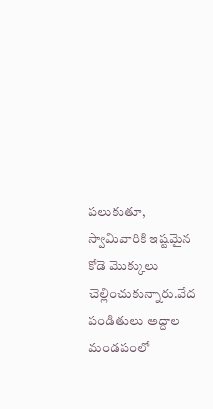పలుకుతూ, స్వామివారికి ఇష్టమైన కోడె మొక్కులు చెల్లించుకున్నారు.వేద పండితులు అద్దాల మండపంలో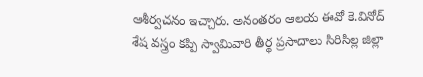ఆశీర్వచనం ఇచ్చారు. అనంతరం ఆలయ ఈవో కె.వినోద్ శేష వస్త్రం కప్పి స్వామివారి తీర్థ ప్రసాదాలు సిరిసిల్ల జిల్లా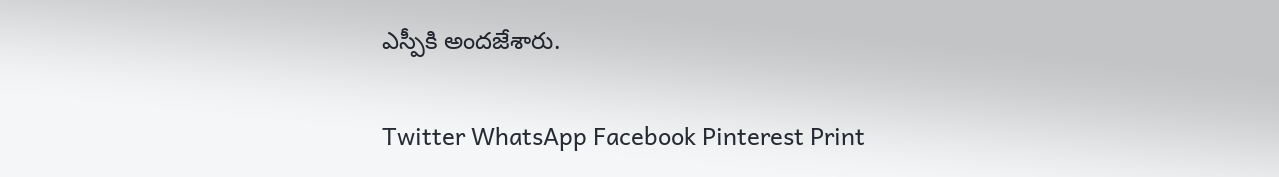ఎస్పీకి అందజేశారు.

Twitter WhatsApp Facebook Pinterest Print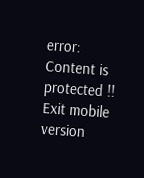error: Content is protected !!
Exit mobile version